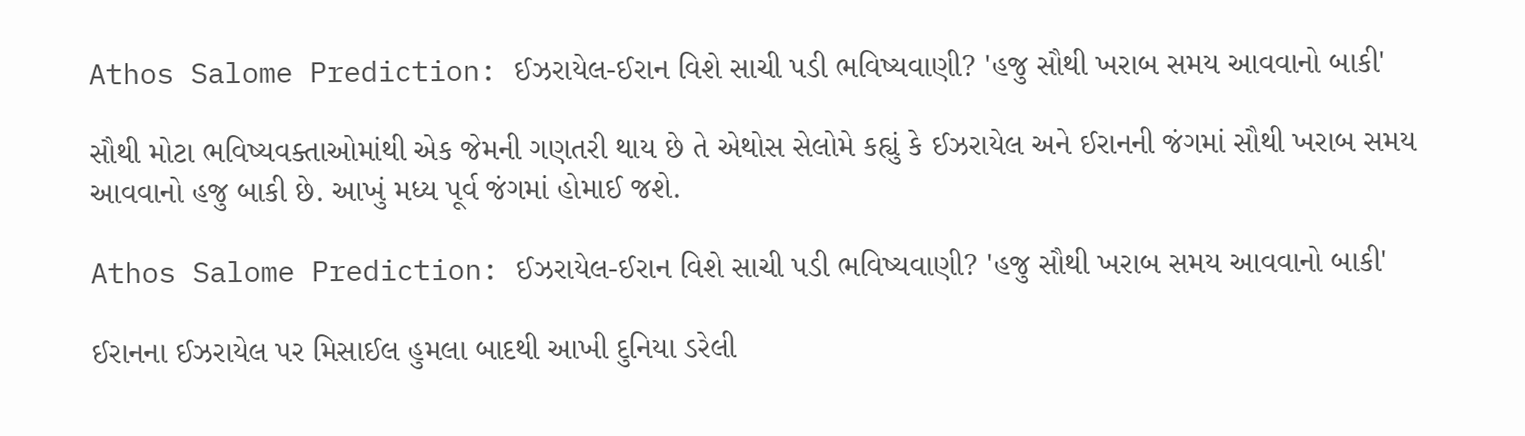Athos Salome Prediction: ઈઝરાયેલ-ઈરાન વિશે સાચી પડી ભવિષ્યવાણી? 'હજુ સૌથી ખરાબ સમય આવવાનો બાકી'

સૌથી મોટા ભવિષ્યવક્તાઓમાંથી એક જેમની ગણતરી થાય છે તે એથોસ સેલોમે કહ્યું કે ઈઝરાયેલ અને ઈરાનની જંગમાં સૌથી ખરાબ સમય આવવાનો હજુ બાકી છે. આખું મધ્ય પૂર્વ જંગમાં હોમાઈ જશે.

Athos Salome Prediction: ઈઝરાયેલ-ઈરાન વિશે સાચી પડી ભવિષ્યવાણી? 'હજુ સૌથી ખરાબ સમય આવવાનો બાકી'

ઈરાનના ઈઝરાયેલ પર મિસાઈલ હુમલા બાદથી આખી દુનિયા ડરેલી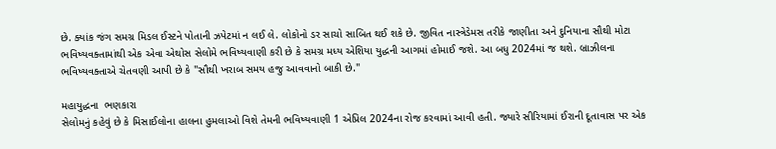છે. ક્યાંક જંગ સમગ્ર મિડલ ઈસ્ટને પોતાની ઝપેટમાં ન લઈ લે. લોકોનો ડર સાચો સાબિત થઈ શકે છે. જીવિત નાસ્ત્રેડેમસ તરીકે જાણીતા અને દુનિયાના સૌથી મોટા  ભવિષ્યવક્તામાંથી એક એવા એથોસ સેલોમે ભવિષ્યવાણી કરી છે કે સમગ્ર મધ્ય એશિયા યુદ્ધની આગમાં હોમાઈ જશે. આ બધુ 2024માં જ થશે. બ્રાઝીલના ભવિષ્યવક્તાએ ચેતવણી આપી છે કે "સૌથી ખરાબ સમય હજુ આવવાનો બાકી છે."

મહાયુદ્ધના  ભણકારા
સેલોમનું કહેવું છે કે મિસાઈલોના હાલના હુમલાઓ વિશે તેમની ભવિષ્યવાણી 1 એપ્રિલ 2024ના રોજ કરવામાં આવી હતી. જ્યારે સીરિયામાં ઈરાની દૂતાવાસ પર એક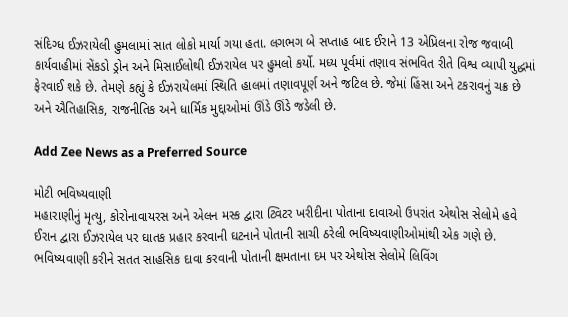સંદિગ્ધ ઈઝરાયેલી હુમલામાં સાત લોકો માર્યા ગયા હતા. લગભગ બે સપ્તાહ બાદ ઈરાને 13 એપ્રિલના રોજ જવાબી કાર્યવાહીમાં સેંકડો ડ્રોન અને મિસાઈલોથી ઈઝરાયેલ પર હુમલો કર્યો. મધ્ય પૂર્વમાં તણાવ સંભવિત રીતે વિશ્વ વ્યાપી યુદ્ધમાં ફેરવાઈ શકે છે. તેમણે કહ્યું કે ઈઝરાયેલમાં સ્થિતિ હાલમાં તણાવપૂર્ણ અને જટિલ છે. જેમાં હિંસા અને ટકરાવનું ચક્ર છે અને ઐતિહાસિક, રાજનીતિક અને ધાર્મિક મુદ્દાઓમાં ઊંડે ઊંડે જડેલી છે.

Add Zee News as a Preferred Source

મોટી ભવિષ્યવાણી
મહારાણીનું મૃત્યુ, કોરોનાવાયરસ અને એલન મસ્ક દ્વારા ટ્વિટર ખરીદીના પોતાના દાવાઓ ઉપરાંત એથોસ સેલોમે હવે ઈરાન દ્વારા ઈઝરાયેલ પર ઘાતક પ્રહાર કરવાની ઘટનાને પોતાની સાચી ઠરેલી ભવિષ્યવાણીઓમાંથી એક ગણે છે. ભવિષ્યવાણી કરીને સતત સાહસિક દાવા કરવાની પોતાની ક્ષમતાના દમ પર એથોસ સેલોમે લિવિંગ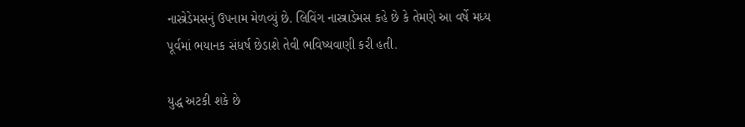નાસ્ત્રેડેમસનું ઉપનામ મેળવ્યું છે. લિવિંગ નાસ્ત્રાડેમસ કહે છે કે તેમણે આ વર્ષે મધ્ય પૂર્વમાં ભયાનક સંધર્ષ છેડાશે તેવી ભવિષ્યવાણી કરી હતી.

યુદ્ધ અટકી શકે છે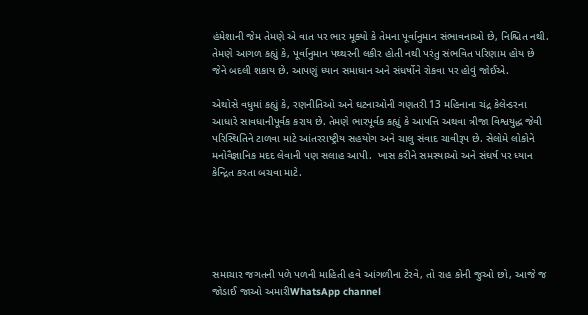હંમેશાની જેમ તેમણે એ વાત પર ભાર મૂક્યો કે તેમના પૂર્વાનુમાન સંભાવનાઓ છે, નિશ્ચિત નથી. તેમણે આગળ કહ્યું કે, પૂર્વાનુમાન પથ્થરની લકીર હોતી નથી પરંતુ સંભવિત પરિણામ હોય છે જેને બદલી શકાય છે. આપણું ધ્યાન સમાધાન અને સંધર્ષોને રોકવા પર હોવું જોઈએ.

એથોસે વધુમાં કહ્યું કે, રણનીતિઓ અને ઘટનાઓની ગણતરી 13 મહિનાના ચંદ્ર કેલેન્ડરના આધારે સાવધાનીપૂર્વક કરાય છે. તેમણે ભારપૂર્વક કહ્યું કે આપત્તિ અથવા ત્રીજા વિશ્વયુદ્ધ જેવી પરિસ્થિતિને ટાળવા માટે આંતરરાષ્ટ્રીય સહયોગ અને ચાલુ સંવાદ ચાવીરૂપ છે. સેલોમે લોકોને મનોવૈજ્ઞાનિક મદદ લેવાની પણ સલાહ આપી.  ખાસ કરીને સમસ્યાઓ અને સંઘર્ષ પર ધ્યાન કેન્દ્રિત કરતા બચવા માટે.





સમાચાર જગતની પળે પળની માહિતી હવે આંગળીના ટેરવે, તો રાહ કોની જુઓ છો, આજે જ જોડાઈ જાઓ અમારીWhatsApp channel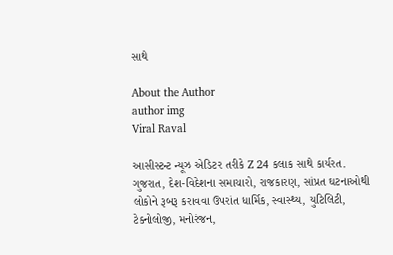સાથે

About the Author
author img
Viral Raval

આસીસ્ટન્ટ ન્યૂઝ એડિટર તરીકે Z 24 કલાક સાથે કાર્યરત. ગુજરાત, દેશ-વિદેશના સમાચારો, રાજકારણ, સાંપ્રત ઘટનાઓથી લોકોને રૂબરૂ કરાવવા ઉપરાંત ધાર્મિક, સ્વાસ્થ્ય, યુટિલિટી, ટેક્નોલોજી, મનોરંજન,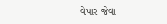વેપાર જેવા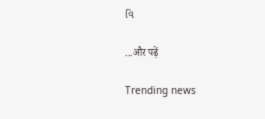વિ

...और पढ़ें

Trending news